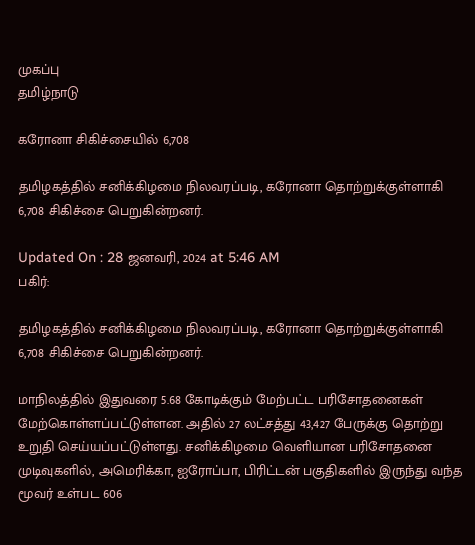முகப்பு
தமிழ்நாடு

கரோனா சிகிச்சையில் 6,708

தமிழகத்தில் சனிக்கிழமை நிலவரப்படி, கரோனா தொற்றுக்குள்ளாகி 6,708 சிகிச்சை பெறுகின்றனர்.

Updated On : 28 ஜனவரி, 2024 at 5:46 AM
பகிர்:

தமிழகத்தில் சனிக்கிழமை நிலவரப்படி, கரோனா தொற்றுக்குள்ளாகி 6,708 சிகிச்சை பெறுகின்றனர்.

மாநிலத்தில் இதுவரை 5.68 கோடிக்கும் மேற்பட்ட பரிசோதனைகள் மேற்கொள்ளப்பட்டுள்ளன. அதில் 27 லட்சத்து 43,427 பேருக்கு தொற்று உறுதி செய்யப்பட்டுள்ளது. சனிக்கிழமை வெளியான பரிசோதனை முடிவுகளில், அமெரிக்கா, ஐரோப்பா, பிரிட்டன் பகுதிகளில் இருந்து வந்த மூவர் உள்பட 606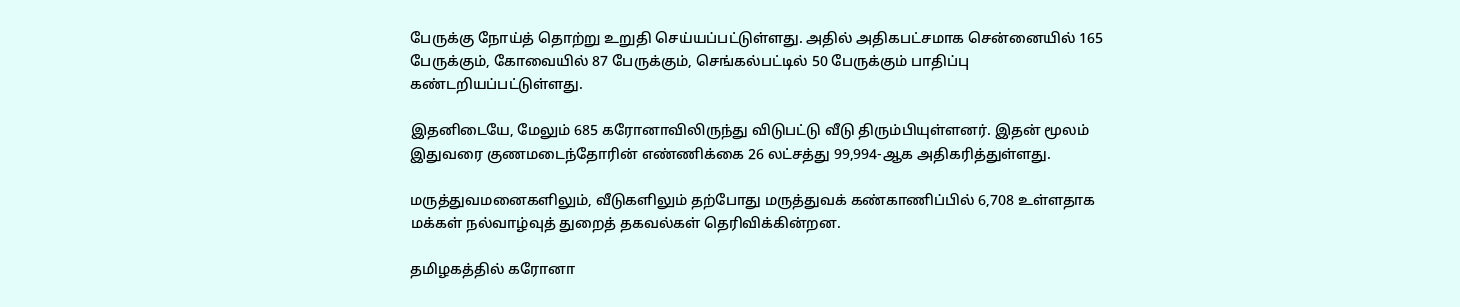பேருக்கு நோய்த் தொற்று உறுதி செய்யப்பட்டுள்ளது. அதில் அதிகபட்சமாக சென்னையில் 165 பேருக்கும், கோவையில் 87 பேருக்கும், செங்கல்பட்டில் 50 பேருக்கும் பாதிப்பு கண்டறியப்பட்டுள்ளது.

இதனிடையே, மேலும் 685 கரோனாவிலிருந்து விடுபட்டு வீடு திரும்பியுள்ளனர். இதன் மூலம் இதுவரை குணமடைந்தோரின் எண்ணிக்கை 26 லட்சத்து 99,994-ஆக அதிகரித்துள்ளது.

மருத்துவமனைகளிலும், வீடுகளிலும் தற்போது மருத்துவக் கண்காணிப்பில் 6,708 உள்ளதாக மக்கள் நல்வாழ்வுத் துறைத் தகவல்கள் தெரிவிக்கின்றன.

தமிழகத்தில் கரோனா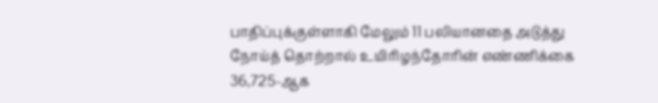பாதிப்புக்குள்ளாகி மேலும் 11 பலியானதை அடுத்து நோய்த் தொற்றால் உயிரிழந்தோரின் எண்ணிக்கை 36,725-ஆக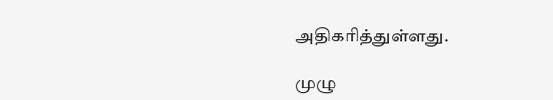அதிகரித்துள்ளது.

முழு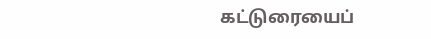கட்டுரையைப்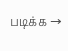படிக்க →